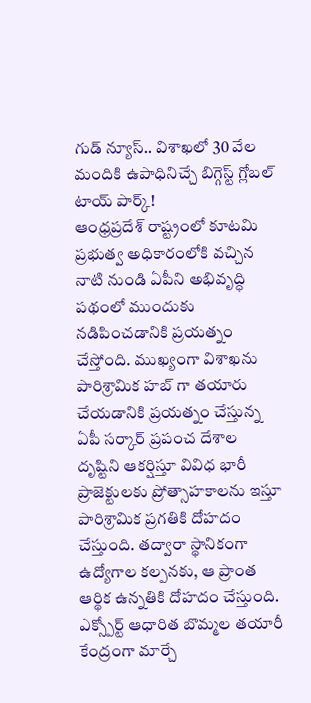గుడ్ న్యూస్.. విశాఖలో 30 వేల మందికి ఉపాధినిచ్చే బిగ్గెస్ట్ గ్లోబల్ టాయ్ పార్క్!
ఆంధ్రప్రదేశ్ రాష్ట్రంలో కూటమి ప్రభుత్వ అధికారంలోకి వచ్చిన నాటి నుండి ఏపీని అభివృద్ధి పథంలో ముందుకు నడిపించడానికి ప్రయత్నం చేస్తోంది. ముఖ్యంగా విశాఖను పారిశ్రామిక హబ్ గా తయారు చేయడానికి ప్రయత్నం చేస్తున్న ఏపీ సర్కార్ ప్రపంచ దేశాల దృష్టిని ఆకర్షిస్తూ వివిధ భారీ ప్రాజెక్టులకు ప్రోత్సాహకాలను ఇస్తూ పారిశ్రామిక ప్రగతికి దోహదం చేస్తుంది. తద్వారా స్థానికంగా ఉద్యోగాల కల్పనకు, ఆ ప్రాంత ఆర్థిక ఉన్నతికి దోహదం చేస్తుంది.
ఎక్స్పోర్ట్ ఆధారిత బొమ్మల తయారీ కేంద్రంగా మార్చే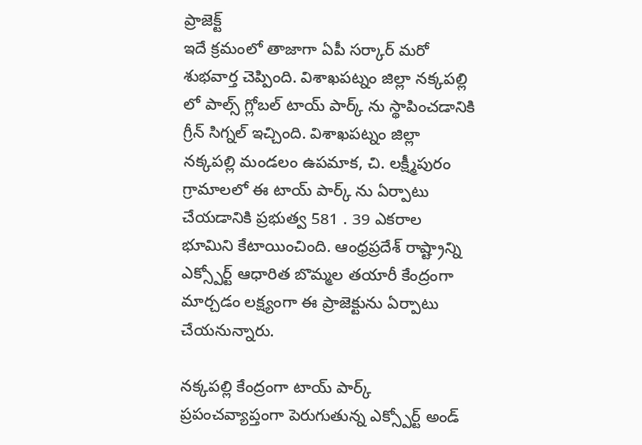ప్రాజెక్ట్
ఇదే క్రమంలో తాజాగా ఏపీ సర్కార్ మరో శుభవార్త చెప్పింది. విశాఖపట్నం జిల్లా నక్కపల్లి లో పాల్స్ గ్లోబల్ టాయ్ పార్క్ ను స్థాపించడానికి గ్రీన్ సిగ్నల్ ఇచ్చింది. విశాఖపట్నం జిల్లా నక్కపల్లి మండలం ఉపమాక, చి. లక్ష్మీపురం గ్రామాలలో ఈ టాయ్ పార్క్ ను ఏర్పాటు చేయడానికి ప్రభుత్వ 581 . 39 ఎకరాల భూమిని కేటాయించింది. ఆంధ్రప్రదేశ్ రాష్ట్రాన్ని ఎక్స్పోర్ట్ ఆధారిత బొమ్మల తయారీ కేంద్రంగా మార్చడం లక్ష్యంగా ఈ ప్రాజెక్టును ఏర్పాటు చేయనున్నారు.

నక్కపల్లి కేంద్రంగా టాయ్ పార్క్
ప్రపంచవ్యాప్తంగా పెరుగుతున్న ఎక్స్పోర్ట్ అండ్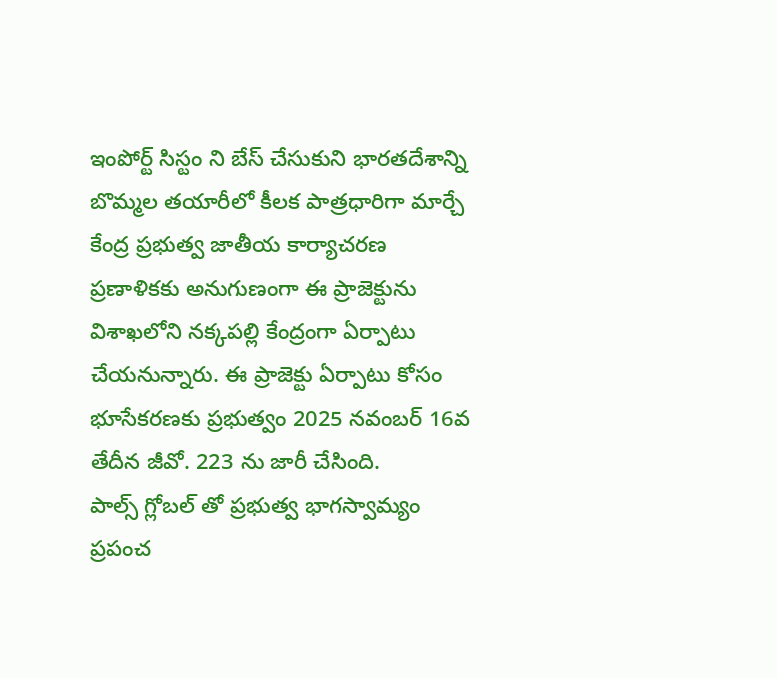ఇంపోర్ట్ సిస్టం ని బేస్ చేసుకుని భారతదేశాన్ని బొమ్మల తయారీలో కీలక పాత్రధారిగా మార్చే కేంద్ర ప్రభుత్వ జాతీయ కార్యాచరణ ప్రణాళికకు అనుగుణంగా ఈ ప్రాజెక్టును విశాఖలోని నక్కపల్లి కేంద్రంగా ఏర్పాటు చేయనున్నారు. ఈ ప్రాజెక్టు ఏర్పాటు కోసం భూసేకరణకు ప్రభుత్వం 2025 నవంబర్ 16వ తేదీన జీవో. 223 ను జారీ చేసింది.
పాల్స్ గ్లోబల్ తో ప్రభుత్వ భాగస్వామ్యం
ప్రపంచ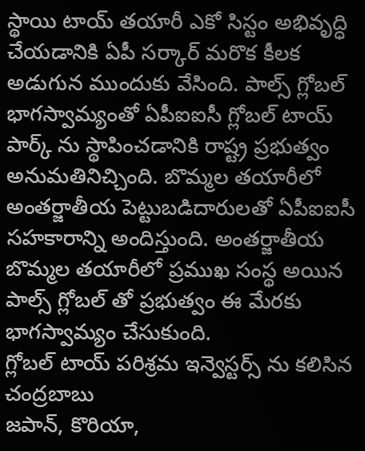స్థాయి టాయ్ తయారీ ఎకో సిస్టం అభివృద్ధి చేయడానికి ఏపీ సర్కార్ మరొక కీలక అడుగున ముందుకు వేసింది. పాల్స్ గ్లోబల్ భాగస్వామ్యంతో ఏపీఐఐసీ గ్లోబల్ టాయ్ పార్క్ ను స్థాపించడానికి రాష్ట్ర ప్రభుత్వం అనుమతినిచ్చింది. బొమ్మల తయారీలో అంతర్జాతీయ పెట్టుబడిదారులతో ఏపీఐఐసీ సహకారాన్ని అందిస్తుంది. అంతర్జాతీయ బొమ్మల తయారీలో ప్రముఖ సంస్థ అయిన పాల్స్ గ్లోబల్ తో ప్రభుత్వం ఈ మేరకు భాగస్వామ్యం చేసుకుంది.
గ్లోబల్ టాయ్ పరిశ్రమ ఇన్వెస్టర్స్ ను కలిసిన చంద్రబాబు
జపాన్, కొరియా,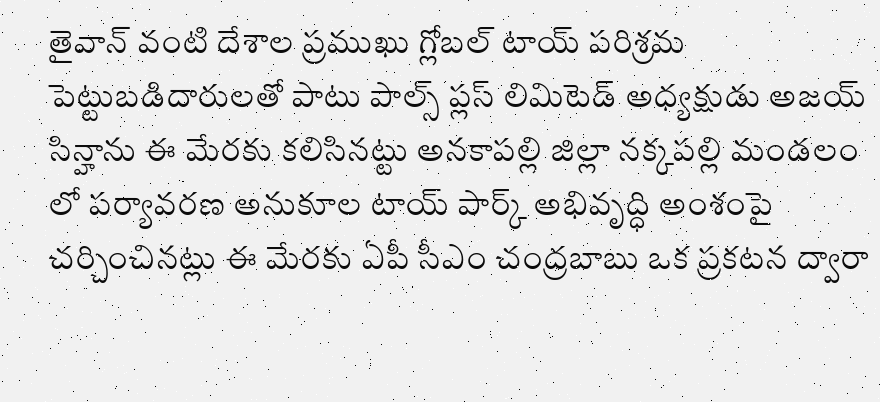తైవాన్ వంటి దేశాల ప్రముఖు గ్లోబల్ టాయ్ పరిశ్రమ పెట్టుబడిదారులతో పాటు పాల్స్ ప్లస్ లిమిటెడ్ అధ్యక్షుడు అజయ్ సిన్హాను ఈ మేరకు కలిసినట్టు అనకాపల్లి జిల్లా నక్కపల్లి మండలం లో పర్యావరణ అనుకూల టాయ్ పార్క్ అభివృద్ధి అంశంపై చర్చించినట్లు ఈ మేరకు ఏపీ సీఎం చంద్రబాబు ఒక ప్రకటన ద్వారా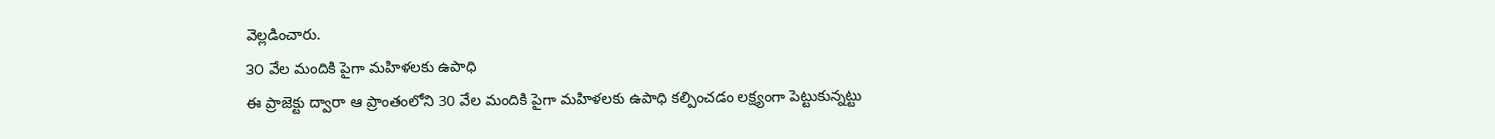వెల్లడించారు.
౩౦ వేల మందికి పైగా మహిళలకు ఉపాధి
ఈ ప్రాజెక్టు ద్వారా ఆ ప్రాంతంలోని 30 వేల మందికి పైగా మహిళలకు ఉపాధి కల్పించడం లక్ష్యంగా పెట్టుకున్నట్టు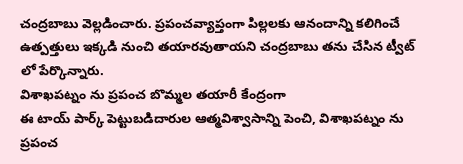చంద్రబాబు వెల్లడించారు. ప్రపంచవ్యాప్తంగా పిల్లలకు ఆనందాన్ని కలిగించే ఉత్పత్తులు ఇక్కడి నుంచి తయారవుతాయని చంద్రబాబు తను చేసిన ట్వీట్ లో పేర్కొన్నారు.
విశాఖపట్నం ను ప్రపంచ బొమ్మల తయారీ కేంద్రంగా
ఈ టాయ్ పార్క్ పెట్టుబడిదారుల ఆత్మవిశ్వాసాన్ని పెంచి, విశాఖపట్నం ను ప్రపంచ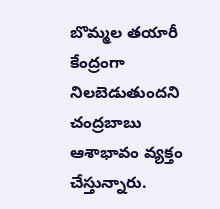బొమ్మల తయారీ కేంద్రంగా నిలబెడుతుందని చంద్రబాబు ఆశాభావం వ్యక్తం చేస్తున్నారు.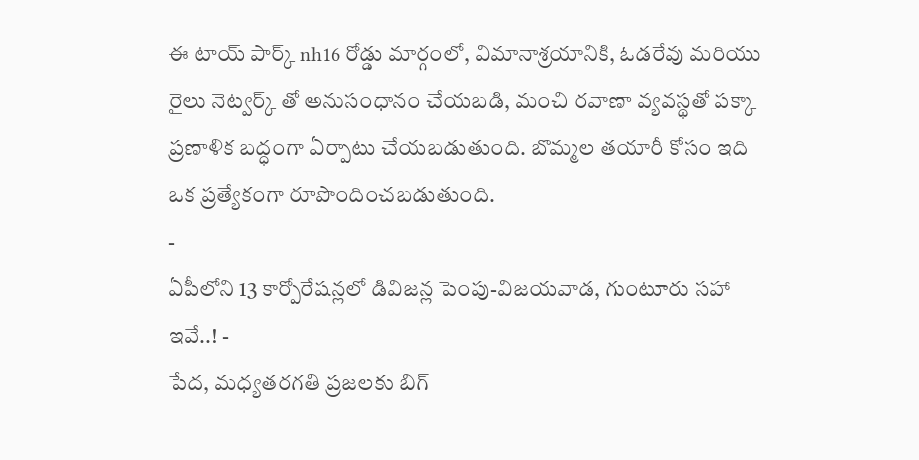ఈ టాయ్ పార్క్ nh16 రోడ్డు మార్గంలో, విమానాశ్రయానికి, ఓడరేవు మరియు రైలు నెట్వర్క్ తో అనుసంధానం చేయబడి, మంచి రవాణా వ్యవస్థతో పక్కా ప్రణాళిక బద్ధంగా ఏర్పాటు చేయబడుతుంది. బొమ్మల తయారీ కోసం ఇది ఒక ప్రత్యేకంగా రూపొందించబడుతుంది.
-
ఏపీలోని 13 కార్పోరేషన్లలో డివిజన్ల పెంపు-విజయవాడ, గుంటూరు సహా ఇవే..! -
పేద, మధ్యతరగతి ప్రజలకు బిగ్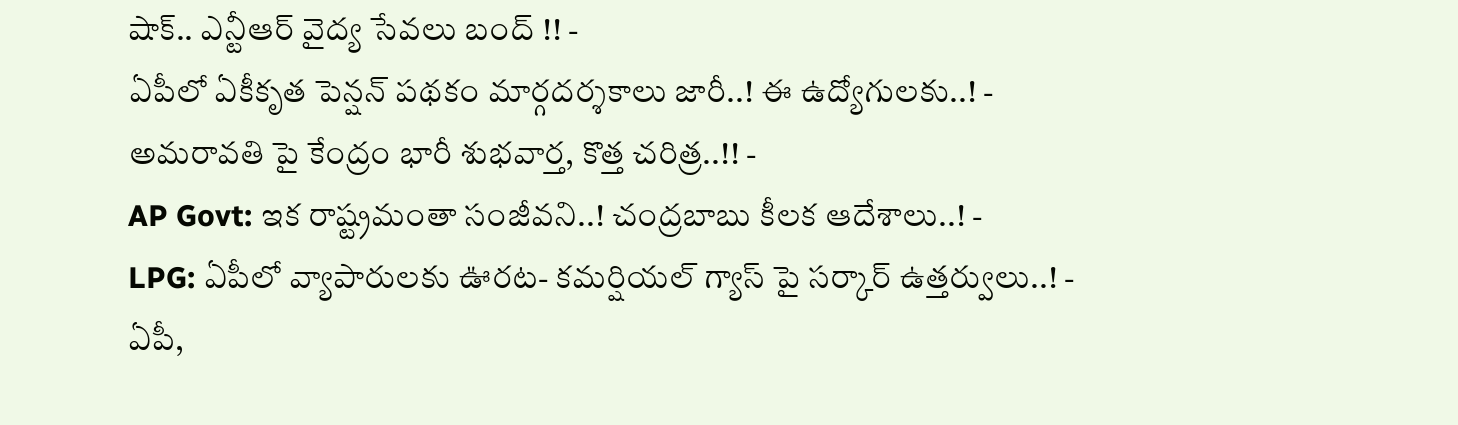షాక్.. ఎన్టీఆర్ వైద్య సేవలు బంద్ !! -
ఏపీలో ఏకీకృత పెన్షన్ పథకం మార్గదర్శకాలు జారీ..! ఈ ఉద్యోగులకు..! -
అమరావతి పై కేంద్రం భారీ శుభవార్త, కొత్త చరిత్ర..!! -
AP Govt: ఇక రాష్ట్రమంతా సంజీవని..! చంద్రబాబు కీలక ఆదేశాలు..! -
LPG: ఏపీలో వ్యాపారులకు ఊరట- కమర్షియల్ గ్యాస్ పై సర్కార్ ఉత్తర్వులు..! -
ఏపీ,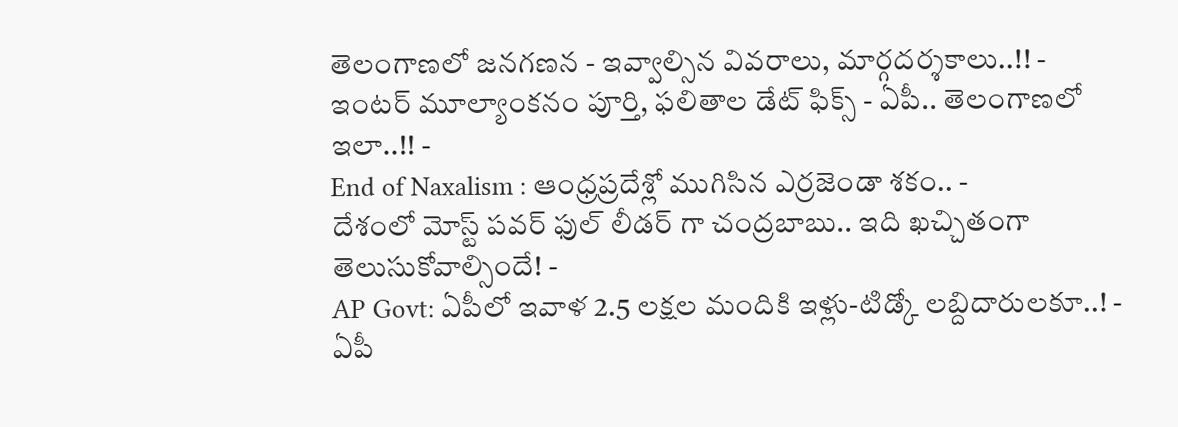తెలంగాణలో జనగణన - ఇవ్వాల్సిన వివరాలు, మార్గదర్శకాలు..!! -
ఇంటర్ మూల్యాంకనం పూర్తి, ఫలితాల డేట్ ఫిక్స్ - ఏపీ.. తెలంగాణలో ఇలా..!! -
End of Naxalism : ఆంధ్రప్రదేశ్లో ముగిసిన ఎర్రజెండా శకం.. -
దేశంలో మోస్ట్ పవర్ ఫుల్ లీడర్ గా చంద్రబాబు.. ఇది ఖచ్చితంగా తెలుసుకోవాల్సిందే! -
AP Govt: ఏపీలో ఇవాళ 2.5 లక్షల మందికి ఇళ్లు-టిడ్కో లబ్దిదారులకూ..! -
ఏపీ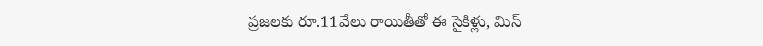ప్రజలకు రూ.11వేలు రాయితీతో ఈ సైకిళ్లు, మిస్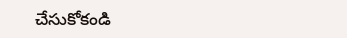చేసుకోకండి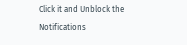Click it and Unblock the Notifications